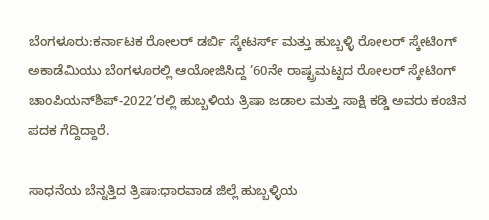ಬೆಂಗಳೂರು:ಕರ್ನಾಟಕ ರೋಲರ್ ಡರ್ಬಿ ಸ್ಕೇಟರ್ಸ್ ಮತ್ತು ಹುಬ್ಬಳ್ಳಿ ರೋಲರ್ ಸ್ಕೇಟಿಂಗ್ ಅಕಾಡೆಮಿಯು ಬೆಂಗಳೂರಲ್ಲಿ ಆಯೋಜಿಸಿದ್ದ ’60ನೇ ರಾಷ್ಟ್ರಮಟ್ಟದ ರೋಲರ್ ಸ್ಕೇಟಿಂಗ್ ಚಾಂಪಿಯನ್‌ಶಿಪ್-2022’ರಲ್ಲಿ ಹುಬ್ಬಳಿಯ ತ್ರಿಷಾ ಜಡಾಲ ಮತ್ತು ಸಾಕ್ಷಿ ಕಡ್ಡಿ ಅವರು ಕಂಚಿನ ಪದಕ ಗೆದ್ದಿದ್ದಾರೆ.

ಸಾಧನೆಯ ಬೆನ್ನತ್ತಿದ ತ್ರಿಷಾ:ಧಾರವಾಡ ಜಿಲ್ಲೆ ಹುಬ್ಬಳ್ಳಿಯ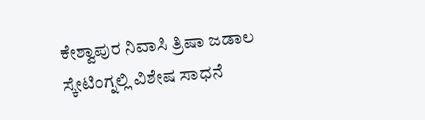ಕೇಶ್ವಾಪುರ ನಿವಾಸಿ ತ್ರಿಷಾ ಜಡಾಲ ಸ್ಕೇಟಿಂಗ್ನಲ್ಲಿ ವಿಶೇಷ ಸಾಧನೆ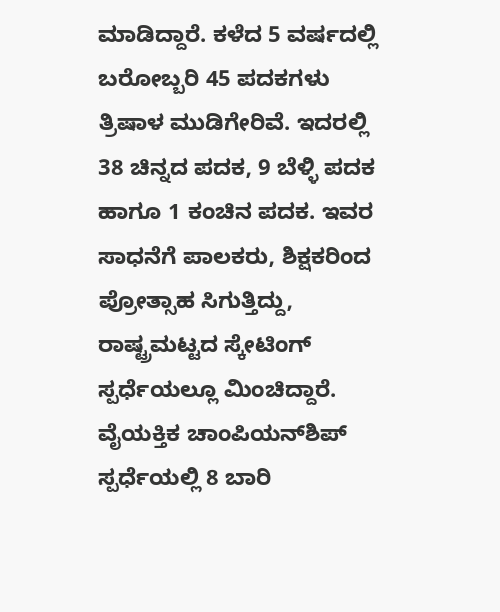ಮಾಡಿದ್ದಾರೆ. ಕಳೆದ 5 ವರ್ಷದಲ್ಲಿ ಬರೋಬ್ಬರಿ 45 ಪದಕಗಳು ತ್ರಿಷಾಳ ಮುಡಿಗೇರಿವೆ. ಇದರಲ್ಲಿ 38 ಚಿನ್ನದ ಪದಕ, 9 ಬೆಳ್ಳಿ ಪದಕ ಹಾಗೂ 1 ಕಂಚಿನ ಪದಕ. ಇವರ ಸಾಧನೆಗೆ ಪಾಲಕರು, ಶಿಕ್ಷಕರಿಂದ ಪ್ರೋತ್ಸಾಹ ಸಿಗುತ್ತಿದ್ದು, ರಾಷ್ಟ್ರಮಟ್ಟದ ಸ್ಕೇಟಿಂಗ್ ಸ್ಪರ್ಧೆಯಲ್ಲೂ ಮಿಂಚಿದ್ದಾರೆ. ವೈಯಕ್ತಿಕ ಚಾಂಪಿಯನ್‌ಶಿಪ್ ಸ್ಪರ್ಧೆಯಲ್ಲಿ 8 ಬಾರಿ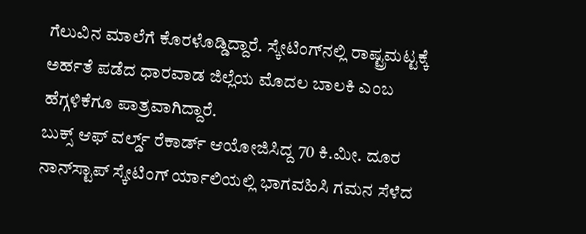ಗೆಲುವಿನ ಮಾಲೆಗೆ ಕೊರಳೊಡ್ಡಿದ್ದಾರೆ. ಸ್ಕೇಟಿಂಗ್‌ನಲ್ಲಿ ರಾಷ್ಟ್ರಮಟ್ಟಕ್ಕೆ ಅರ್ಹತೆ ಪಡೆದ ಧಾರವಾಡ ಜಿಲ್ಲೆಯ ಮೊದಲ ಬಾಲಕಿ ಎಂಬ ಹೆಗ್ಗಳಿಕೆಗೂ ಪಾತ್ರವಾಗಿದ್ದಾರೆ.
ಬುಕ್ಸ್ ಆಫ್ ವರ್ಲ್ಡ್ ರೆಕಾರ್ಡ್ ಆಯೋಜಿಸಿದ್ದ 70 ಕಿ.ಮೀ. ದೂರ ನಾನ್‌ಸ್ಟಾಪ್ ಸ್ಕೇಟಿಂಗ್ ರ್ಯಾಲಿಯಲ್ಲಿ ಭಾಗವಹಿಸಿ ಗಮನ ಸೆಳೆದ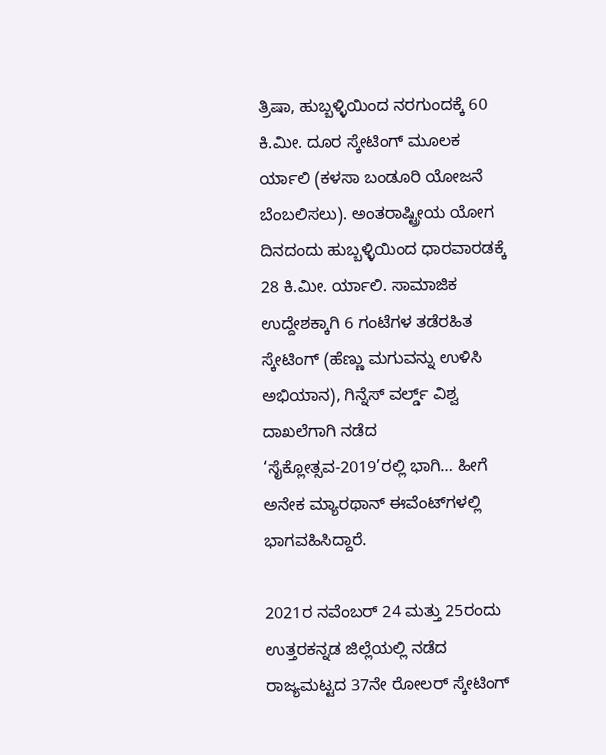ತ್ರಿಷಾ, ಹುಬ್ಬಳ್ಳಿಯಿಂದ ನರಗುಂದಕ್ಕೆ 60 ಕಿ.ಮೀ. ದೂರ ಸ್ಕೇಟಿಂಗ್ ಮೂಲಕ ರ್ಯಾಲಿ (ಕಳಸಾ ಬಂಡೂರಿ ಯೋಜನೆ ಬೆಂಬಲಿಸಲು). ಅಂತರಾಷ್ಟ್ರೀಯ ಯೋಗ ದಿನದಂದು ಹುಬ್ಬಳ್ಳಿಯಿಂದ ಧಾರವಾರಡಕ್ಕೆ 28 ಕಿ.ಮೀ. ರ್ಯಾಲಿ. ಸಾಮಾಜಿಕ ಉದ್ದೇಶಕ್ಕಾಗಿ 6 ಗಂಟೆಗಳ ತಡೆರಹಿತ ಸ್ಕೇಟಿಂಗ್ (ಹೆಣ್ಣು ಮಗುವನ್ನು ಉಳಿಸಿ ಅಭಿಯಾನ), ಗಿನ್ನೆಸ್ ವರ್ಲ್ಡ್ ವಿಶ್ವ ದಾಖಲೆಗಾಗಿ ನಡೆದ ‘ಸೈಕ್ಲೋತ್ಸವ-2019’ರಲ್ಲಿ ಭಾಗಿ… ಹೀಗೆ ಅನೇಕ ಮ್ಯಾರಥಾನ್ ಈವೆಂಟ್‌ಗಳಲ್ಲಿ ಭಾಗವಹಿಸಿದ್ದಾರೆ.

2021ರ ನವೆಂಬರ್ 24 ಮತ್ತು 25ರಂದು ಉತ್ತರಕನ್ನಡ ಜಿಲ್ಲೆಯಲ್ಲಿ ನಡೆದ ರಾಜ್ಯಮಟ್ಟದ 37ನೇ ರೋಲರ್ ಸ್ಕೇಟಿಂಗ್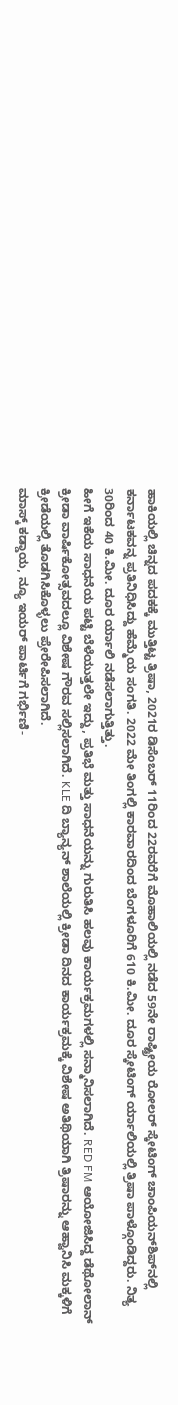ಹಾಕಿಯಲ್ಲಿ ಚಿನ್ನದ ಪದಕಕ್ಕೆ ಮುತ್ತಿಟ್ಟ ತ್ರಿಷಾ, 2021ರ ಡಿಸೆಂಬರ್ 11ರಿಂದ 22ರವರೆಗೆ ಮೊಹಾಲಿಯಲ್ಲಿ ನಡೆದ 59ನೇ ರಾಷ್ಟ್ರೀಯ ರೋಲರ್ ಸ್ಕೇಟಿಂಗ್ ಚಾಂಪಿಯನ್‌ಶಿಪ್‌ನಲ್ಲಿ ಕರ್ನಾಟಕವನ್ನ ಪ್ರತಿನಿಧಿಸಿದ್ದು ಹೆಮ್ಮೆಯ ಸಂಗತಿ. 2022 ಮೇ ತಿಂಗಲ್ಲಿ ಕಾರವಾರದಿಂದ ಬೆಂಗಳೂರಿಗೆ 610 ಕಿ.ಮೀ. ದೂರ ಸ್ಕೇಟಿಂಗ್ ರ್ಯಾಲಿಯಲ್ಲಿ ತ್ರಿಷಾ ಪಾಳ್ಗೊಂಡಿದ್ದರು. ನಿತ್ಯ 30ರಿಂದ 40 ಕಿ.ಮೀ. ದೂರ ರ್ಯಾಲಿ ನಡೆಸಲಾಗುತ್ತಿತ್ತು.
ಹೀಗೆ ಇಕೆಯ ಸಾಧನೆಯ ಪಟ್ಟಿ ಬೆಳೆಯುತ್ತಲೇ ಇದ್ದು, ಪ್ರತಿಭೆ ಮತ್ತು ಸಾಧನೆಯನ್ನು ಗುರುತಿಸಿ ಹಲವು ಕಾರ್ಯಕ್ರಮಗಳಲ್ಲಿ ಸನ್ಮಾನಿಸಲಾಗಿದೆ. RED FM ಆಯೋಜಿಸಿದ್ದ ಡೆಥೋಲಾನ್ ಕ್ರೀಡಾ ವಾರ್ಷಿಕೋತ್ಸವದಲ್ಲೂ ವಿಶೇಷ ಗೌರವ ಸಲ್ಲಿಸಲಾಗಿದೆ. KLE ದಿ ಬ್ಯಾನ್ಯನ್ ಶಾಲೆಯಲ್ಲಿ ಕ್ರೀಡಾ ದಿನದ ಕಾರ್ಯಕ್ರಮಕ್ಕೆ ವಿಶೇಷ ಅತಿಥಿಯಾಗಿ ತ್ರಿಷಾರನ್ನು ಆಹ್ವಾನಿಸಿ ಮಕ್ಕಳಿಗೆ ಕ್ರೀಡೆಯಲ್ಲಿ ತೊಡಗಿಸಿಕೊಳ್ಳಲು ಪ್ರೇರೇಪಿಸಲಾಗಿದೆ.
ಮಾಸ್ಕ್ ಕಡ್ಡಾಯ, ನ್ಯೂ ಇಯರ್ ಪಾರ್ಟಿಗೆ ಗರ್ಭಿಣಿ-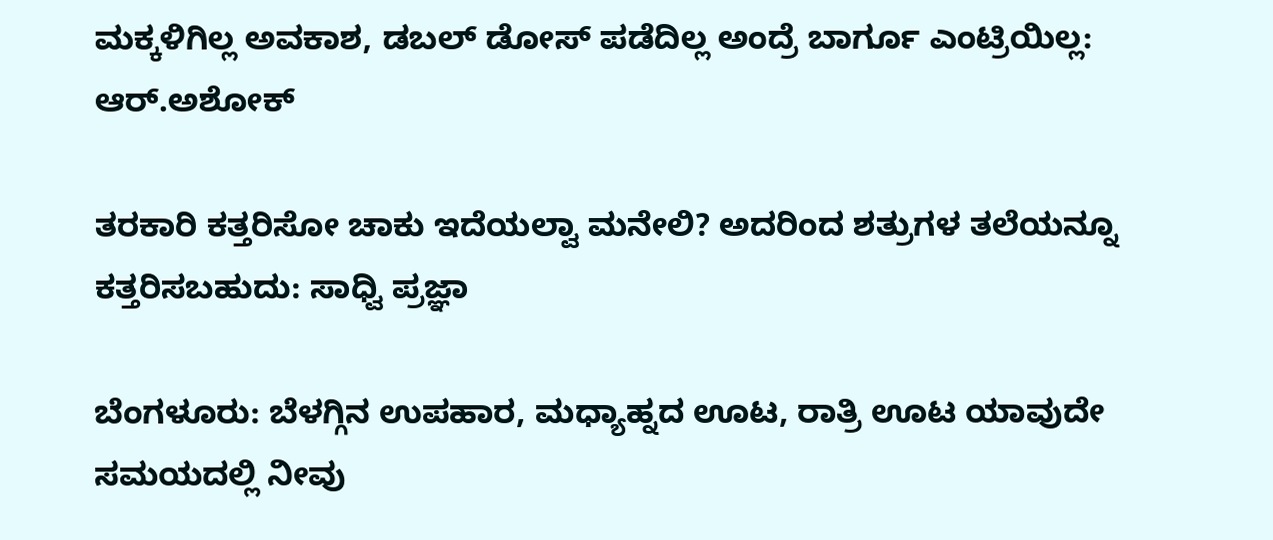ಮಕ್ಕಳಿಗಿಲ್ಲ ಅವಕಾಶ, ಡಬಲ್ ಡೋಸ್ ಪಡೆದಿಲ್ಲ ಅಂದ್ರೆ ಬಾರ್ಗೂ ಎಂಟ್ರಿಯಿಲ್ಲ: ಆರ್.ಅಶೋಕ್

ತರಕಾರಿ ಕತ್ತರಿಸೋ ಚಾಕು ಇದೆಯಲ್ವಾ ಮನೇಲಿ? ಅದರಿಂದ ಶತ್ರುಗಳ ತಲೆಯನ್ನೂ ಕತ್ತರಿಸಬಹುದು: ಸಾಧ್ವಿ ಪ್ರಜ್ಞಾ

ಬೆಂಗಳೂರು: ಬೆಳಗ್ಗಿನ ಉಪಹಾರ, ಮಧ್ಯಾಹ್ನದ ಊಟ, ರಾತ್ರಿ ಊಟ ಯಾವುದೇ ಸಮಯದಲ್ಲಿ ನೀವು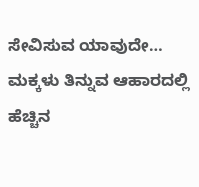ಸೇವಿಸುವ ಯಾವುದೇ…
ಮಕ್ಕಳು ತಿನ್ನುವ ಆಹಾರದಲ್ಲಿ ಹೆಚ್ಚಿನ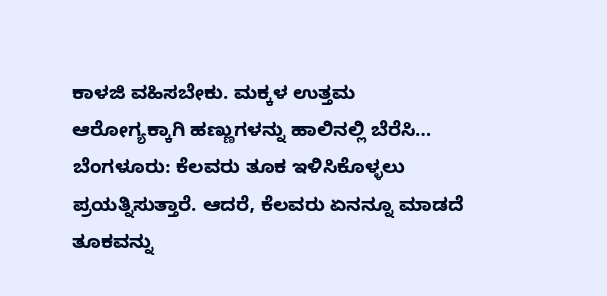ಕಾಳಜಿ ವಹಿಸಬೇಕು. ಮಕ್ಕಳ ಉತ್ತಮ ಆರೋಗ್ಯಕ್ಕಾಗಿ ಹಣ್ಣುಗಳನ್ನು ಹಾಲಿನಲ್ಲಿ ಬೆರೆಸಿ…
ಬೆಂಗಳೂರು: ಕೆಲವರು ತೂಕ ಇಳಿಸಿಕೊಳ್ಳಲು ಪ್ರಯತ್ನಿಸುತ್ತಾರೆ. ಆದರೆ, ಕೆಲವರು ಏನನ್ನೂ ಮಾಡದೆ ತೂಕವನ್ನು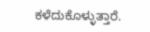ಕಳೆದುಕೊಳ್ಳುತ್ತಾರೆ.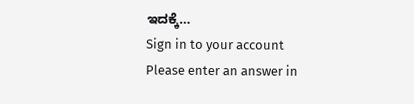ಇದಕ್ಕೆ…
Sign in to your account
Please enter an answer in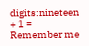digits:nineteen + 1 =
Remember me